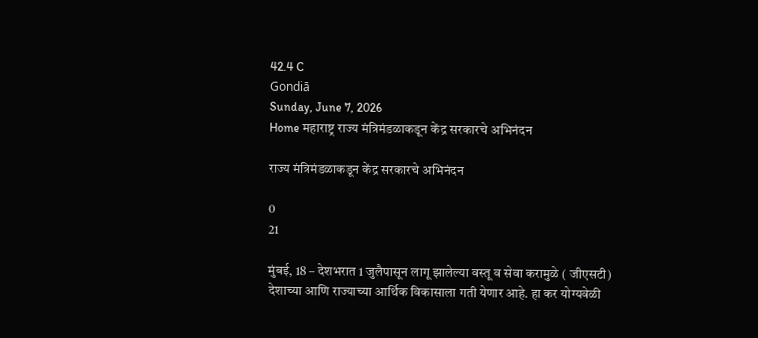42.4 C
Gondiā
Sunday, June 7, 2026
Home महाराष्ट्र राज्य मंत्रिमंडळाकडून केंद्र सरकारचे अभिनंदन

राज्य मंत्रिमंडळाकडून केंद्र सरकारचे अभिनंदन

0
21

मुंबई, 18 – देशभरात 1 जुलैपासून लागू झालेल्या वस्तू व सेवा करामुळे ( जीएसटी) देशाच्या आणि राज्याच्या आर्थिक विकासाला गती येणार आहे. हा कर योग्यवेळी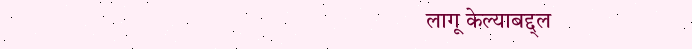लागू केल्याबद्द्ल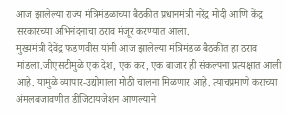आज झालेल्या राज्य मंत्रिमंडळाच्या बैठकीत प्रधानमंत्री नरेंद्र मोदी आणि केंद्र सरकारच्या अभिनंदनाचा ठराव मंजूर करण्यात आला.
मुख्यमंत्री देवेंद्र फडणवीस यांनी आज झालेल्या मंत्रिमंडळ बैठकीत हा ठराव मांडला.जीएसटीमुळे एक देश, एक कर, एक बाजार ही संकल्पना प्रत्यक्षात आली आहे. यामुळे व्यापार-उद्योगाला मोठी चालना मिळणार आहे. त्याचप्रमाणे कराच्या अंमलबजावणीत डीजिटायजेशन आणल्याने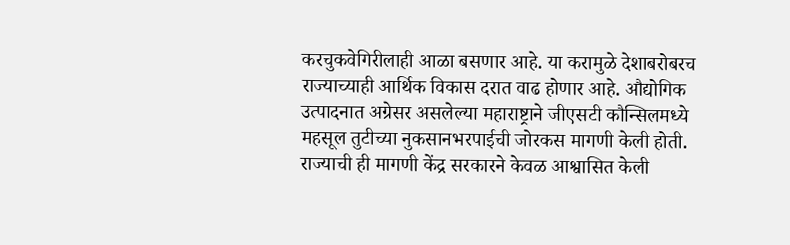करचुकवेगिरीलाही आळा बसणार आहे. या करामुळे देशाबरोबरच राज्याच्याही आर्थिक विकास दरात वाढ होणार आहे. औद्योगिक उत्पादनात अग्रेसर असलेल्या महाराष्ट्राने जीएसटी कौन्सिलमध्ये महसूल तुटीच्या नुकसानभरपाईची जोरकस मागणी केली होती. राज्याची ही मागणी केंद्र सरकारने केवळ आश्वासित केली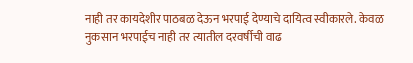नाही तर कायदेशीर पाठबळ देऊन भरपाई देण्याचे दायित्व स्वीकारले. केवळ नुकसान भरपाईच नाही तर त्यातील दरवर्षीची वाढ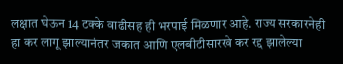लक्षात घेऊन 14 टक्के वाढीसह ही भरपाई मिळणार आहे. राज्य सरकारनेही हा कर लागू झाल्यानंतर जकात आणि एलबीटीसारखे कर रद्द झालेल्या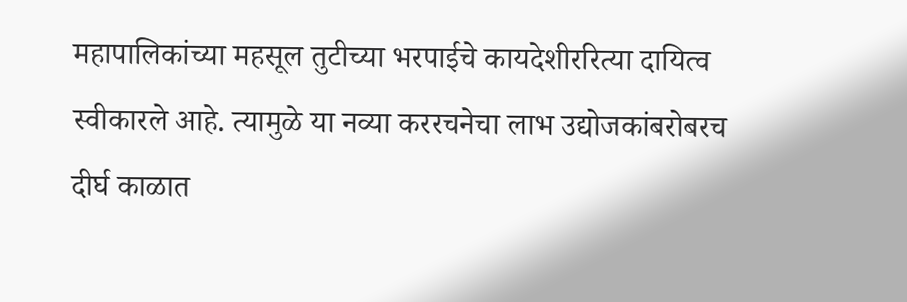महापालिकांच्या महसूल तुटीच्या भरपाईचे कायदेशीररित्या दायित्व स्वीकारले आहे. त्यामुळे या नव्या कररचनेचा लाभ उद्योजकांबरोबरच दीर्घ काळात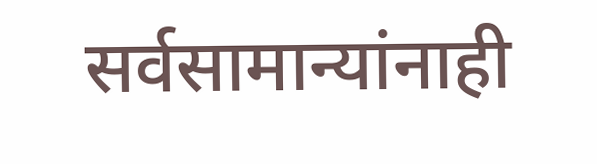सर्वसामान्यांनाही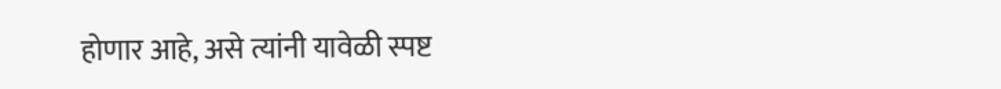होणार आहे, असे त्यांनी यावेळी स्पष्ट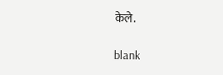केले.

blank